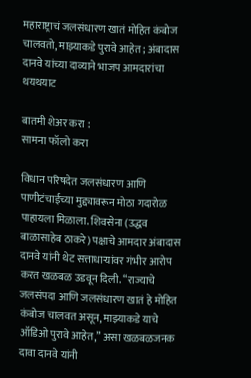महाराष्ट्राचं जलसंधारण खातं मोहित कंबोज चालवतो, माझ्याकडे पुरावे आहेत; अंबादास दानवे यांच्या दाव्याने भाजप आमदारांचा थयथयाट

बातमी शेअर करा :
सामना फॉलो करा

विधान परिषदेत जलसंधारण आणि पाणीटंचाईच्या मुद्द्यावरून मोठा गदारोळ पाहायला मिळाला. शिवसेना (उद्धव बाळासाहेब ठाकरे) पक्षाचे आमदार अंबादास दानवे यांनी थेट सत्ताधाऱ्यांवर गंभीर आरोप करत खळबळ उडवून दिली. “राज्याचे जलसंपदा आणि जलसंधारण खातं हे मोहित कंबोज चालवत असून, माझ्याकडे याचे ऑडिओ पुरावे आहेत,” असा खळबळजनक दावा दानवे यांनी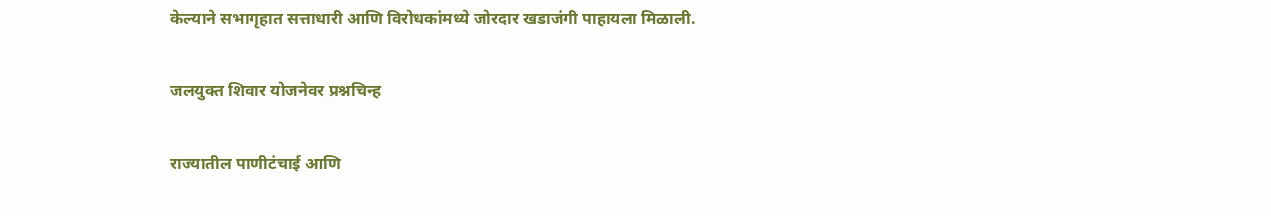केल्याने सभागृहात सत्ताधारी आणि विरोधकांमध्ये जोरदार खडाजंगी पाहायला मिळाली.

जलयुक्त शिवार योजनेवर प्रश्नचिन्ह

राज्यातील पाणीटंचाई आणि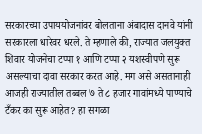सरकारच्या उपाययोजनांवर बोलताना अंबादास दानवे यांनी सरकारला धारेवर धरले. ते म्हणाले की, राज्यात जलयुक्त शिवार योजनेचा टप्पा १ आणि टप्पा २ यशस्वीपणे सुरू असल्याचा दावा सरकार करत आहे. मग असे असतानाही आजही राज्यातील तब्बल ७ ते ८ हजार गावांमध्ये पाण्याचे टँकर का सुरू आहेत? हा सगळा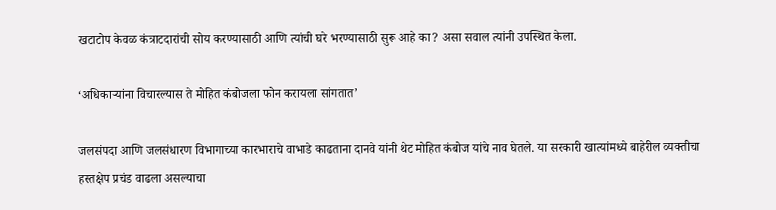खटाटोप केवळ कंत्राटदारांची सोय करण्यासाठी आणि त्यांची घरे भरण्यासाठी सुरू आहे का? असा सवाल त्यांनी उपस्थित केला.

‘अधिकाऱ्यांना विचारल्यास ते मोहित कंबोजला फोन करायला सांगतात’

जलसंपदा आणि जलसंधारण विभागाच्या कारभाराचे वाभाडे काढताना दानवे यांनी थेट मोहित कंबोज यांचे नाव घेतले. या सरकारी खात्यांमध्ये बाहेरील व्यक्तीचा हस्तक्षेप प्रचंड वाढला असल्याचा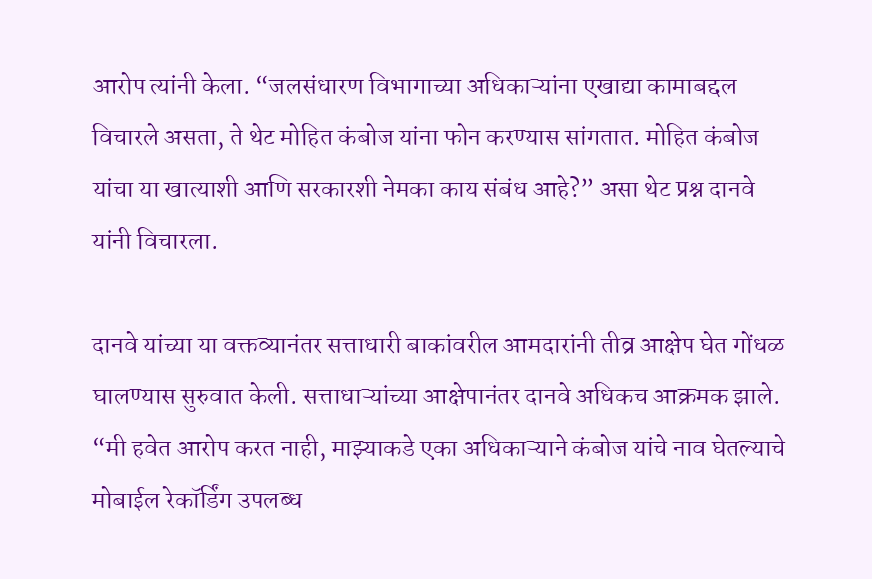आरोप त्यांनी केला. “जलसंधारण विभागाच्या अधिकाऱ्यांना एखाद्या कामाबद्दल विचारले असता, ते थेट मोहित कंबोज यांना फोन करण्यास सांगतात. मोहित कंबोज यांचा या खात्याशी आणि सरकारशी नेमका काय संबंध आहे?” असा थेट प्रश्न दानवे यांनी विचारला.

दानवे यांच्या या वक्तव्यानंतर सत्ताधारी बाकांवरील आमदारांनी तीव्र आक्षेप घेत गोंधळ घालण्यास सुरुवात केली. सत्ताधाऱ्यांच्या आक्षेपानंतर दानवे अधिकच आक्रमक झाले. “मी हवेत आरोप करत नाही, माझ्याकडे एका अधिकाऱ्याने कंबोज यांचे नाव घेतल्याचे मोबाईल रेकॉर्डिंग उपलब्ध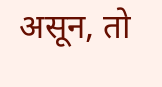असून, तो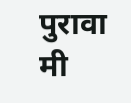पुरावा मी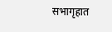सभागृहात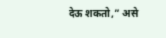देऊ शकतो,” असे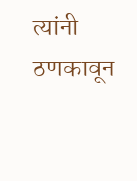त्यांनी ठणकावून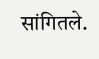सांगितले.